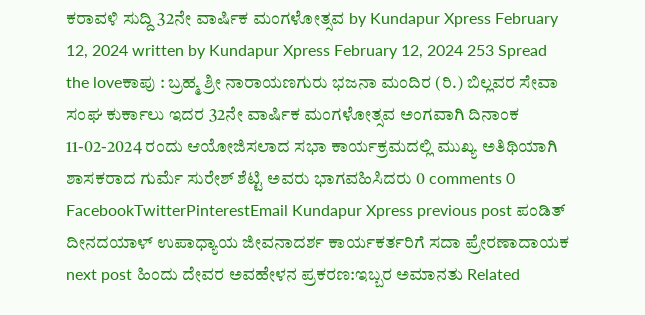ಕರಾವಳಿ ಸುದ್ದಿ 32ನೇ ವಾರ್ಷಿಕ ಮಂಗಳೋತ್ಸವ by Kundapur Xpress February 12, 2024 written by Kundapur Xpress February 12, 2024 253 Spread the loveಕಾಪು : ಬ್ರಹ್ಮ ಶ್ರೀ ನಾರಾಯಣಗುರು ಭಜನಾ ಮಂದಿರ (ರಿ.) ಬಿಲ್ಲವರ ಸೇವಾ ಸಂಘ ಕುರ್ಕಾಲು ಇದರ 32ನೇ ವಾರ್ಷಿಕ ಮಂಗಳೋತ್ಸವ ಅಂಗವಾಗಿ ದಿನಾಂಕ 11-02-2024 ರಂದು ಆಯೋಜಿಸಲಾದ ಸಭಾ ಕಾರ್ಯಕ್ರಮದಲ್ಲಿ ಮುಖ್ಯ ಅತಿಥಿಯಾಗಿ ಶಾಸಕರಾದ ಗುರ್ಮೆ ಸುರೇಶ್ ಶೆಟ್ಟಿ ಅವರು ಭಾಗವಹಿಸಿದರು 0 comments 0 FacebookTwitterPinterestEmail Kundapur Xpress previous post ಪಂಡಿತ್ ದೀನದಯಾಳ್ ಉಪಾಧ್ಯಾಯ ಜೀವನಾದರ್ಶ ಕಾರ್ಯಕರ್ತರಿಗೆ ಸದಾ ಪ್ರೇರಣಾದಾಯಕ next post ಹಿಂದು ದೇವರ ಅವಹೇಳನ ಪ್ರಕರಣ:ಇಬ್ಬರ ಅಮಾನತು Related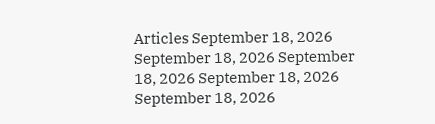Articles September 18, 2026 September 18, 2026 September 18, 2026 September 18, 2026 September 18, 2026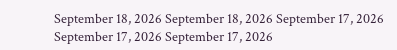September 18, 2026 September 18, 2026 September 17, 2026 September 17, 2026 September 17, 2026